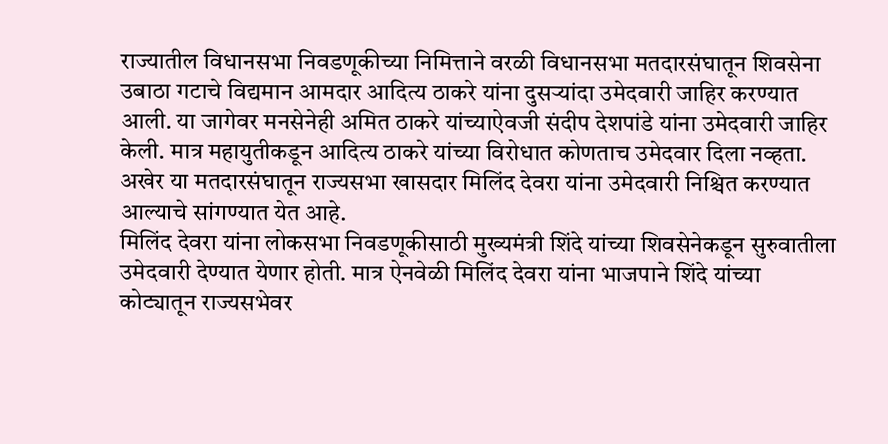राज्यातील विधानसभा निवडणूकीच्या निमित्ताने वरळी विधानसभा मतदारसंघातून शिवसेना उबाठा गटाचे विद्यमान आमदार आदित्य ठाकरे यांना दुसऱ्यांदा उमेदवारी जाहिर करण्यात आली. या जागेवर मनसेनेही अमित ठाकरे यांच्याऐवजी संदीप देशपांडे यांना उमेदवारी जाहिर केली. मात्र महायुतीकडून आदित्य ठाकरे यांच्या विरोधात कोणताच उमेदवार दिला नव्हता. अखेर या मतदारसंघातून राज्यसभा खासदार मिलिंद देवरा यांना उमेदवारी निश्चित करण्यात आल्याचे सांगण्यात येत आहे.
मिलिंद देवरा यांना लोकसभा निवडणूकीसाठी मुख्यमंत्री शिंदे यांच्या शिवसेनेकडून सुरुवातीला उमेदवारी देण्यात येणार होती. मात्र ऐनवेळी मिलिंद देवरा यांना भाजपाने शिंदे यांच्या कोट्यातून राज्यसभेवर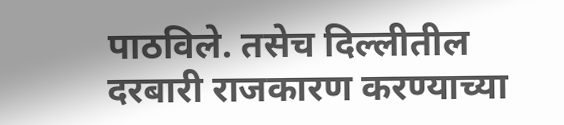पाठविले. तसेच दिल्लीतील दरबारी राजकारण करण्याच्या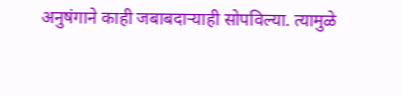अनुषंगाने काही जबाबदाऱ्याही सोपविल्या. त्यामुळे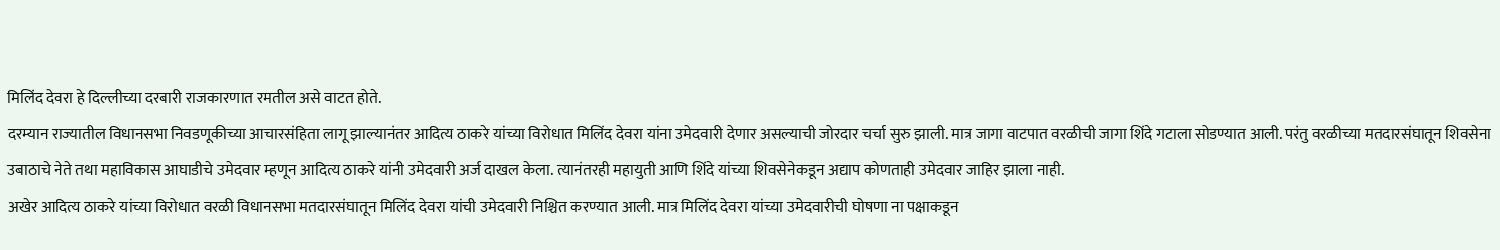मिलिंद देवरा हे दिल्लीच्या दरबारी राजकारणात रमतील असे वाटत होते.
दरम्यान राज्यातील विधानसभा निवडणूकीच्या आचारसंहिता लागू झाल्यानंतर आदित्य ठाकरे यांच्या विरोधात मिलिंद देवरा यांना उमेदवारी देणार असल्याची जोरदार चर्चा सुरु झाली. मात्र जागा वाटपात वरळीची जागा शिंदे गटाला सोडण्यात आली. परंतु वरळीच्या मतदारसंघातून शिवसेना उबाठाचे नेते तथा महाविकास आघाडीचे उमेदवार म्हणून आदित्य ठाकरे यांनी उमेदवारी अर्ज दाखल केला. त्यानंतरही महायुती आणि शिंदे यांच्या शिवसेनेकडून अद्याप कोणताही उमेदवार जाहिर झाला नाही.
अखेर आदित्य ठाकरे यांच्या विरोधात वरळी विधानसभा मतदारसंघातून मिलिंद देवरा यांची उमेदवारी निश्चित करण्यात आली. मात्र मिलिंद देवरा यांच्या उमेदवारीची घोषणा ना पक्षाकडून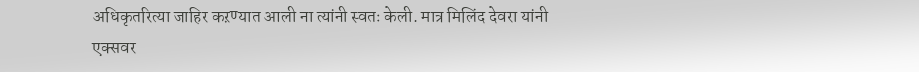अधिकृतरित्या जाहिर कऱण्यात आली ना त्यांनी स्वतः केली. मात्र मिलिंद देवरा यांनी एक्सवर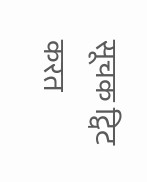सूचक ट्विट करत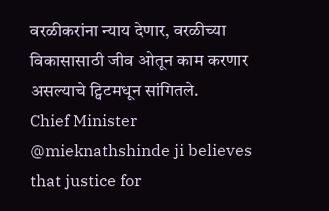वरळीकरांना न्याय देणार, वरळीच्या विकासासाठी जीव ओतून काम करणार असल्याचे ट्विटमधून सांगितले.
Chief Minister @mieknathshinde ji believes that justice for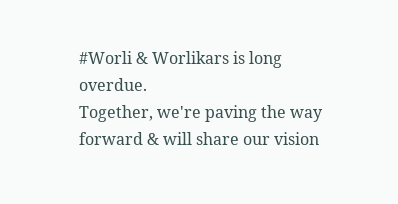#Worli & Worlikars is long overdue.
Together, we're paving the way forward & will share our vision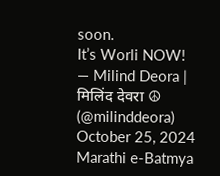soon.
It’s Worli NOW!
— Milind Deora | मिलिंद देवरा ☮ (@milinddeora) October 25, 2024
Marathi e-Batmya